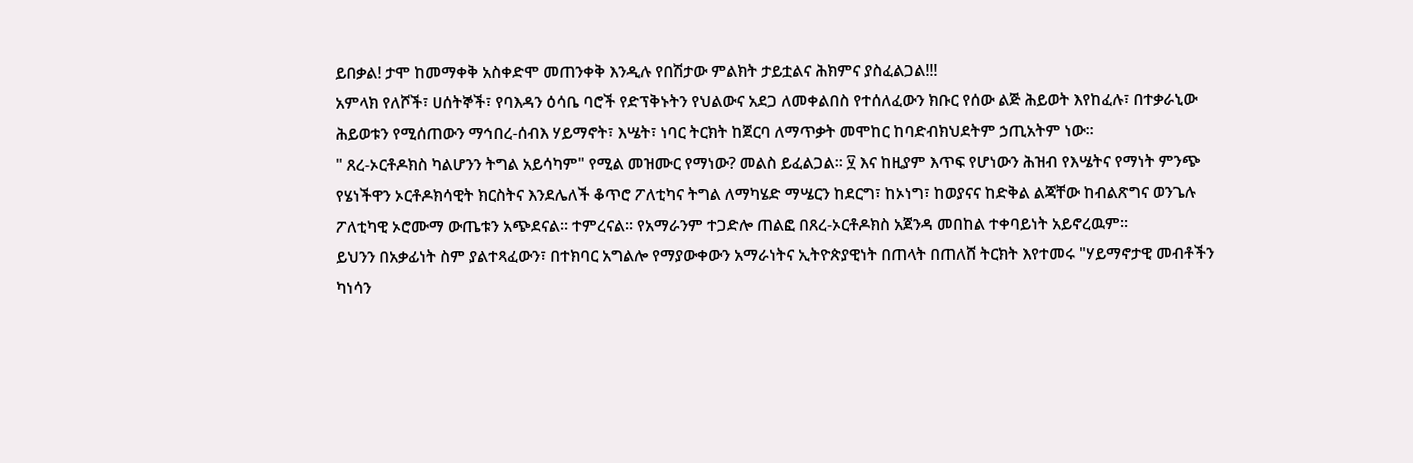ይበቃል! ታሞ ከመማቀቅ አስቀድሞ መጠንቀቅ እንዲሉ የበሽታው ምልክት ታይቷልና ሕክምና ያስፈልጋል!!!
አምላክ የለሾች፣ ሀሰትኞች፣ የባእዳን ዕሳቤ ባሮች የድፕቅኑትን የህልውና አደጋ ለመቀልበስ የተሰለፈውን ክቡር የሰው ልጅ ሕይወት እየከፈሉ፣ በተቃራኒው ሕይወቱን የሚሰጠውን ማኅበረ-ሰብእ ሃይማኖት፣ እሤት፣ ነባር ትርክት ከጀርባ ለማጥቃት መሞከር ከባድብክህደትም ኃጢአትም ነው።
" ጸረ-ኦርቶዶክስ ካልሆንን ትግል አይሳካም" የሚል መዝሙር የማነው? መልስ ይፈልጋል። ፶ እና ከዚያም እጥፍ የሆነውን ሕዝብ የእሤትና የማነት ምንጭ የሄነችዋን ኦርቶዶክሳዊት ክርስትና እንደሌለች ቆጥሮ ፖለቲካና ትግል ለማካሄድ ማሤርን ከደርግ፣ ከኦነግ፣ ከወያናና ከድቅል ልጃቸው ከብልጽግና ወንጌሉ ፖለቲካዊ ኦሮሙማ ውጤቱን አጭደናል። ተምረናል። የአማራንም ተጋድሎ ጠልፎ በጸረ-ኦርቶዶክስ አጀንዳ መበከል ተቀባይነት አይኖረዉም።
ይህንን በአቃፊነት ስም ያልተጻፈውን፣ በተክባር አግልሎ የማያውቀውን አማራነትና ኢትዮጵያዊነት በጠላት በጠለሸ ትርክት እየተመሩ "ሃይማኖታዊ መብቶችን ካነሳን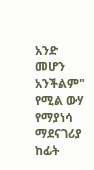አንድ መሆን አንችልም" የሚል ውሃ የማያነሳ ማደናገሪያ ከፊት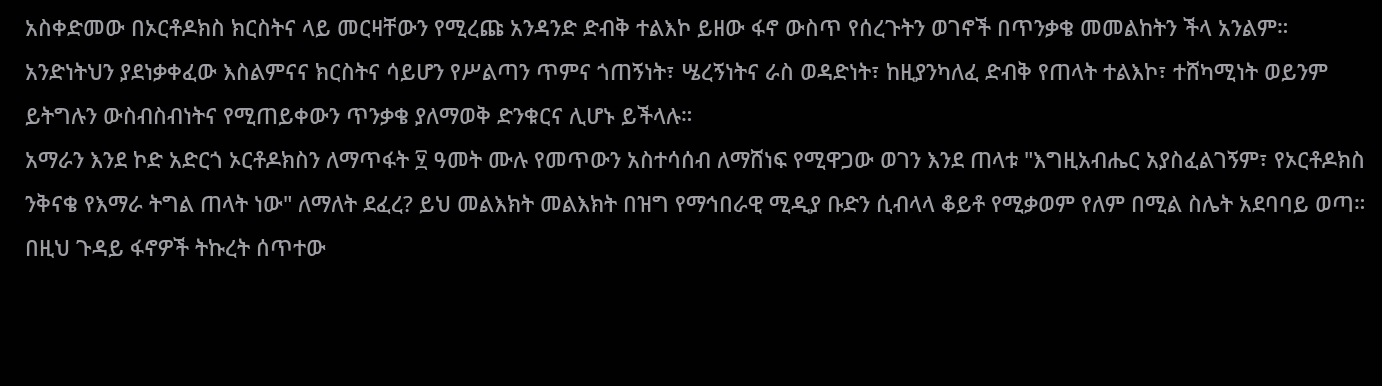አስቀድመው በኦርቶዶክስ ክርስትና ላይ መርዛቸውን የሚረጩ አንዳንድ ድብቅ ተልእኮ ይዘው ፋኖ ውስጥ የሰረጉትን ወገኖች በጥንቃቄ መመልከትን ችላ አንልም።
አንድነትህን ያደነቃቀፈው እስልምናና ክርስትና ሳይሆን የሥልጣን ጥምና ጎጠኝነት፣ ሤረኝነትና ራስ ወዳድነት፣ ከዚያንካለፈ ድብቅ የጠላት ተልእኮ፣ ተሸካሚነት ወይንም ይትግሉን ውስብስብነትና የሚጠይቀውን ጥንቃቄ ያለማወቅ ድንቁርና ሊሆኑ ይችላሉ።
አማራን እንደ ኮድ አድርጎ ኦርቶዶክስን ለማጥፋት ፶ ዓመት ሙሉ የመጥውን አስተሳሰብ ለማሸነፍ የሚዋጋው ወገን እንደ ጠላቱ "እግዚአብሔር አያስፈልገኝም፣ የኦርቶዶክስ ንቅናቄ የእማራ ትግል ጠላት ነው" ለማለት ደፈረ? ይህ መልእክት መልእክት በዝግ የማኅበራዊ ሚዲያ ቡድን ሲብላላ ቆይቶ የሚቃወም የለም በሚል ስሌት አደባባይ ወጣ።
በዚህ ጉዳይ ፋኖዎች ትኩረት ሰጥተው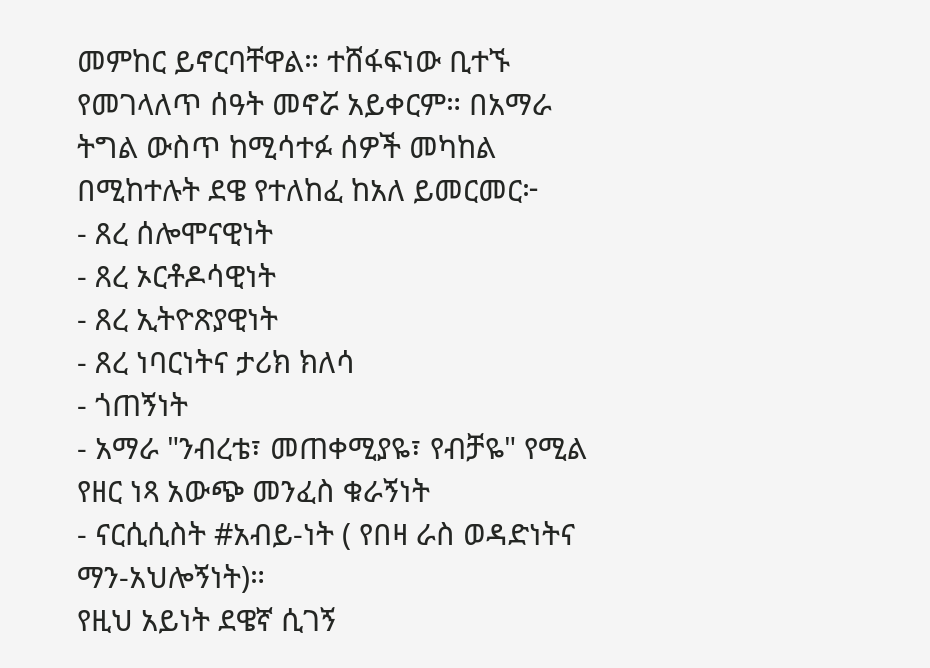መምከር ይኖርባቸዋል። ተሸፋፍነው ቢተኙ የመገላለጥ ሰዓት መኖሯ አይቀርም። በአማራ ትግል ውስጥ ከሚሳተፉ ሰዎች መካከል በሚከተሉት ደዌ የተለከፈ ከአለ ይመርመር፦
- ጸረ ሰሎሞናዊነት
- ጸረ ኦርቶዶሳዊነት
- ጸረ ኢትዮጽያዊነት
- ጸረ ነባርነትና ታሪክ ክለሳ
- ጎጠኝነት
- አማራ "ንብረቴ፣ መጠቀሚያዬ፣ የብቻዬ" የሚል የዘር ነጻ አውጭ መንፈስ ቁራኝነት
- ናርሲሲስት #አብይ-ነት ( የበዛ ራስ ወዳድነትና ማን-አህሎኝነት)።
የዚህ አይነት ደዌኛ ሲገኝ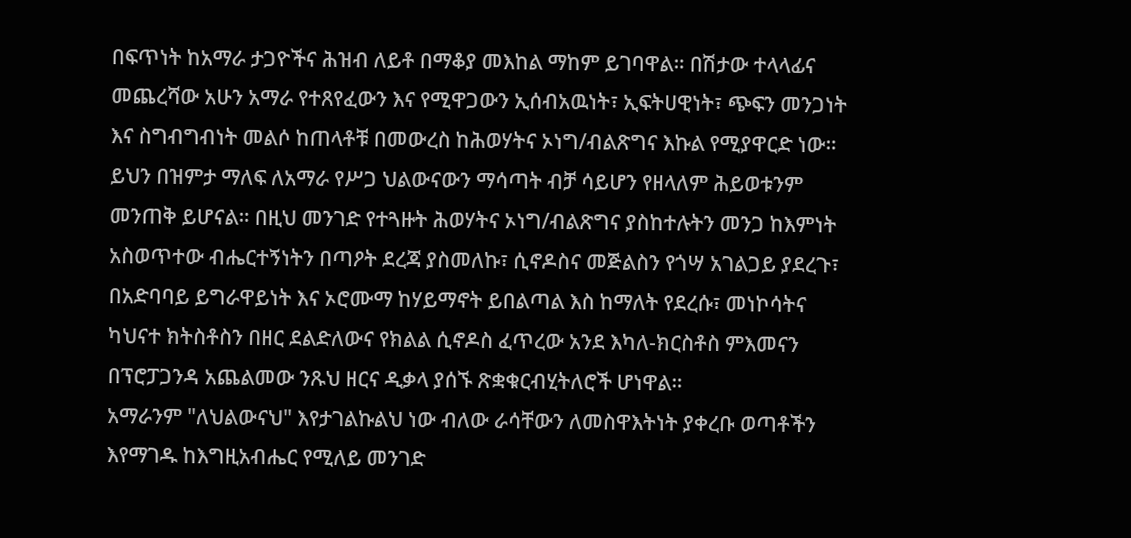በፍጥነት ከአማራ ታጋዮችና ሕዝብ ለይቶ በማቆያ መእከል ማከም ይገባዋል። በሽታው ተላላፊና መጨረሻው አሁን አማራ የተጸየፈውን እና የሚዋጋውን ኢሰብአዉነት፣ ኢፍትሀዊነት፣ ጭፍን መንጋነት እና ስግብግብነት መልሶ ከጠላቶቹ በመውረስ ከሕወሃትና ኦነግ/ብልጽግና እኩል የሚያዋርድ ነው።
ይህን በዝምታ ማለፍ ለአማራ የሥጋ ህልውናውን ማሳጣት ብቻ ሳይሆን የዘላለም ሕይወቱንም መንጠቅ ይሆናል። በዚህ መንገድ የተጓዙት ሕወሃትና ኦነግ/ብልጽግና ያስከተሉትን መንጋ ከእምነት አስወጥተው ብሔርተኝነትን በጣዖት ደረጃ ያስመለኩ፣ ሲኖዶስና መጅልስን የጎሣ አገልጋይ ያደረጉ፣ በአድባባይ ይግራዋይነት እና ኦሮሙማ ከሃይማኖት ይበልጣል እስ ከማለት የደረሱ፣ መነኮሳትና ካህናተ ክትስቶስን በዘር ደልድለውና የክልል ሲኖዶስ ፈጥረው አንደ እካለ-ክርስቶስ ምእመናን በፕሮፓጋንዳ አጨልመው ንጹህ ዘርና ዲቃላ ያሰኙ ጽቋቁርብሂትለሮች ሆነዋል።
አማራንም "ለህልውናህ" እየታገልኩልህ ነው ብለው ራሳቸውን ለመስዋእትነት ያቀረቡ ወጣቶችን እየማገዱ ከእግዚአብሔር የሚለይ መንገድ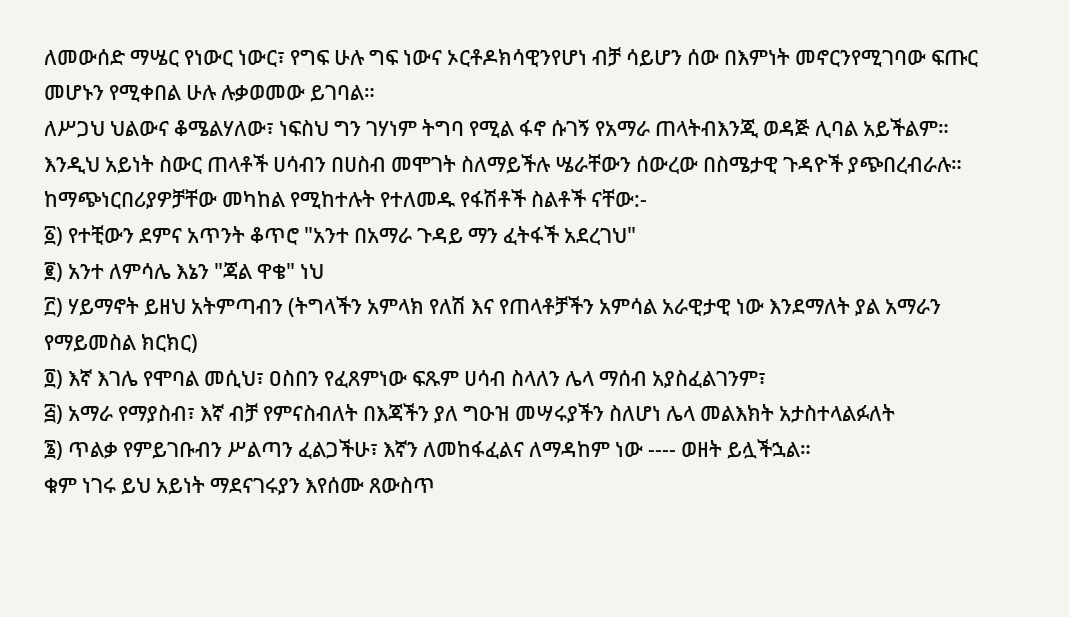ለመውሰድ ማሤር የነውር ነውር፣ የግፍ ሁሉ ግፍ ነውና ኦርቶዶክሳዊንየሆነ ብቻ ሳይሆን ሰው በእምነት መኖርንየሚገባው ፍጡር መሆኑን የሚቀበል ሁሉ ሉቃወመው ይገባል።
ለሥጋህ ህልውና ቆሜልሃለው፣ ነፍስህ ግን ገሃነም ትግባ የሚል ፋኖ ሱገኝ የአማራ ጠላትብእንጂ ወዳጅ ሊባል አይችልም። እንዲህ አይነት ስውር ጠላቶች ሀሳብን በሀስብ መሞገት ስለማይችሉ ሤራቸውን ሰውረው በስሜታዊ ጉዳዮች ያጭበረብራሉ። ከማጭነርበሪያዎቻቸው መካከል የሚከተሉት የተለመዱ የፋሽቶች ስልቶች ናቸው:-
፩) የተቺውን ደምና አጥንት ቆጥሮ "አንተ በአማራ ጉዳይ ማን ፈትፋች አደረገህ"
፪) አንተ ለምሳሌ እኔን "ጃል ዋቄ" ነህ
፫) ሃይማኖት ይዘህ አትምጣብን (ትግላችን አምላክ የለሽ እና የጠላቶቻችን አምሳል አራዊታዊ ነው እንደማለት ያል አማራን የማይመስል ክርክር)
፬) እኛ እገሌ የሞባል መሲህ፣ ዐስበን የፈጸምነው ፍጹም ሀሳብ ስላለን ሌላ ማሰብ አያስፈልገንም፣
፭) አማራ የማያስብ፣ እኛ ብቻ የምናስብለት በእጃችን ያለ ግዑዝ መሣሩያችን ስለሆነ ሌላ መልእክት አታስተላልፉለት
፮) ጥልቃ የምይገቡብን ሥልጣን ፈልጋችሁ፣ እኛን ለመከፋፈልና ለማዳከም ነው ---- ወዘት ይሏችኋል።
ቁም ነገሩ ይህ አይነት ማደናገሩያን እየሰሙ ጸውስጥ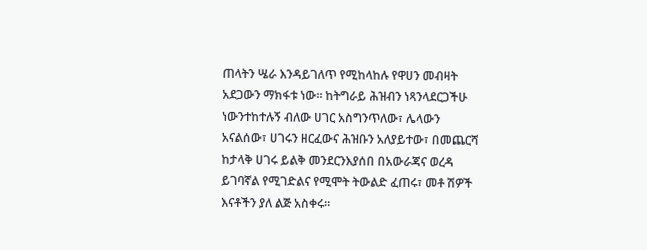ጠላትን ሤራ እንዳይገለጥ የሚከላከሉ የዋሀን መብዛት አደጋውን ማክፋቱ ነው። ከትግራይ ሕዝብን ነጻንላደርጋችሁ ነውንተከተሉኝ ብለው ሀገር አስግንጥለው፣ ሌላውን አናልሰው፣ ሀገሩን ዘርፈውና ሕዝቡን አለያይተው፣ በመጨርሻ ከታላቅ ሀገሩ ይልቅ መንደርንእያሰበ በአውራጃና ወረዳ ይገባኛል የሚገድልና የሚሞት ትውልድ ፈጠሩ፣ መቶ ሽዎች እናቶችን ያለ ልጅ አስቀሩ።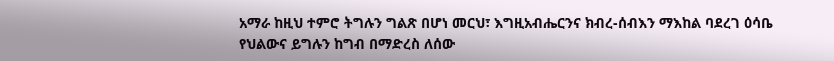አማራ ከዚህ ተምሮ ትግሉን ግልጽ በሆነ መርህ፣ እግዚአብሔርንና ክብረ-ሰብእን ማእከል ባደረገ ዕሳቤ የህልውና ይግሉን ከግብ በማድረስ ለሰው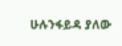ሁሉንፋይዳ ያለው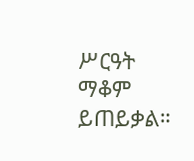ሥርዓት ማቆም ይጠይቃል።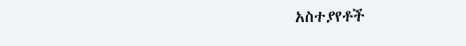አስተያየቶች